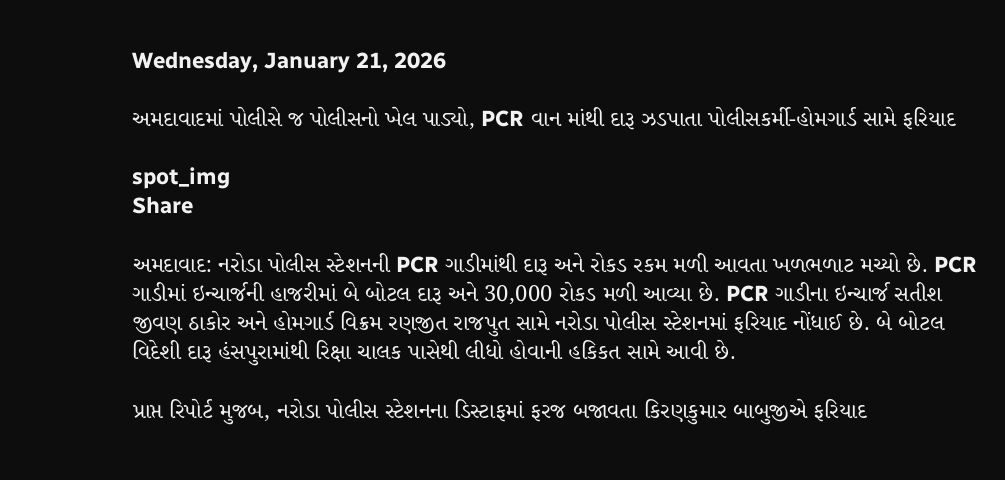Wednesday, January 21, 2026

અમદાવાદમાં પોલીસે જ પોલીસનો ખેલ પાડ્યો, PCR વાન માંથી દારૂ ઝડપાતા પોલીસકર્મી-હોમગાર્ડ સામે ફરિયાદ

spot_img
Share

અમદાવાદ: નરોડા પોલીસ સ્ટેશનની PCR ગાડીમાંથી દારૂ અને રોકડ રકમ મળી આવતા ખળભળાટ મચ્યો છે. PCR ગાડીમાં ઇન્ચાર્જની હાજરીમાં બે બોટલ દારૂ અને 30,000 રોકડ મળી આવ્યા છે. PCR ગાડીના ઇન્ચાર્જ સતીશ જીવણ ઠાકોર અને હોમગાર્ડ વિક્રમ રણજીત રાજપુત સામે નરોડા પોલીસ સ્ટેશનમાં ફરિયાદ નોંધાઈ છે. બે બોટલ વિદેશી દારૂ હંસપુરામાંથી રિક્ષા ચાલક પાસેથી લીધો હોવાની હકિકત સામે આવી છે.

પ્રાપ્ત રિપોર્ટ મુજબ, નરોડા પોલીસ સ્ટેશનના ડિસ્ટાફમાં ફરજ બજાવતા કિરણકુમાર બાબુજીએ ફરિયાદ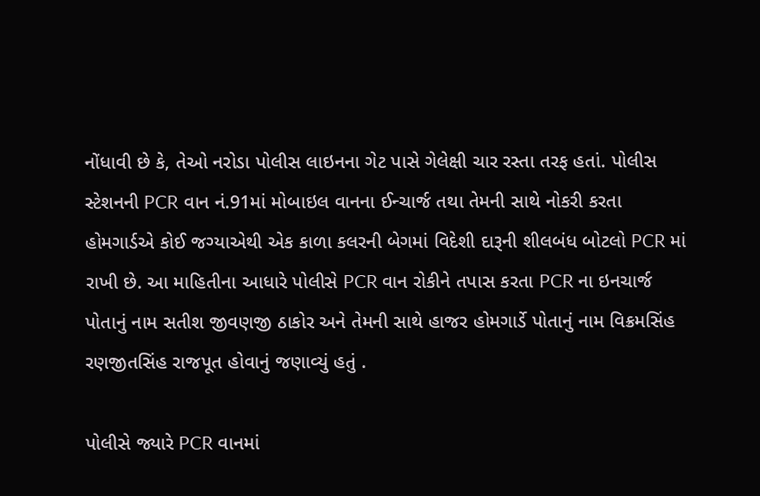નોંધાવી છે કે, તેઓ નરોડા પોલીસ લાઇનના ગેટ પાસે ગેલેક્ષી ચાર રસ્તા તરફ હતાં. પોલીસ સ્ટેશનની PCR વાન નં.91માં મોબાઇલ વાનના ઈન્ચાર્જ તથા તેમની સાથે નોકરી કરતા હોમગાર્ડએ કોઈ જગ્યાએથી એક કાળા કલરની બેગમાં વિદેશી દારૂની શીલબંધ બોટલો PCR માં રાખી છે. આ માહિતીના આધારે પોલીસે PCR વાન રોકીને તપાસ કરતા PCR ના ઇનચાર્જ પોતાનું નામ સતીશ જીવણજી ઠાકોર અને તેમની સાથે હાજર હોમગાર્ડે પોતાનું નામ વિક્રમસિંહ રણજીતસિંહ રાજપૂત હોવાનું જણાવ્યું હતું .

પોલીસે જ્યારે PCR વાનમાં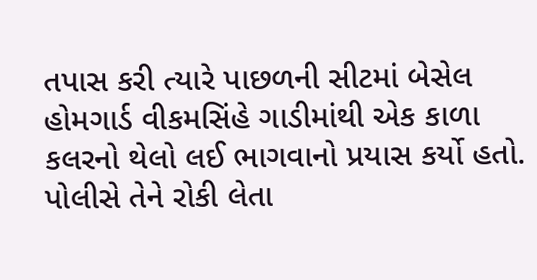તપાસ કરી ત્યારે પાછળની સીટમાં બેસેલ હોમગાર્ડ વીકમસિંહે ગાડીમાંથી એક કાળા કલરનો થેલો લઈ ભાગવાનો પ્રયાસ કર્યો હતો. પોલીસે તેને રોકી લેતા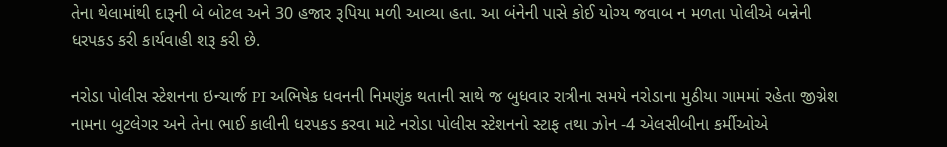તેના થેલામાંથી દારૂની બે બોટલ અને 30 હજાર રૂપિયા મળી આવ્યા હતા. આ બંનેની પાસે કોઈ યોગ્ય જવાબ ન મળતા પોલીએ બન્નેની ધરપકડ કરી કાર્યવાહી શરૂ કરી છે.

નરોડા પોલીસ સ્ટેશનના ઇન્ચાર્જ PI અભિષેક ધવનની નિમણુંક થતાની સાથે જ બુધવાર રાત્રીના સમયે નરોડાના મુઠીયા ગામમાં રહેતા જીગ્નેશ નામના બુટલેગર અને તેના ભાઈ કાલીની ધરપકડ કરવા માટે નરોડા પોલીસ સ્ટેશનનો સ્ટાફ તથા ઝોન -4 એલસીબીના કર્મીઓએ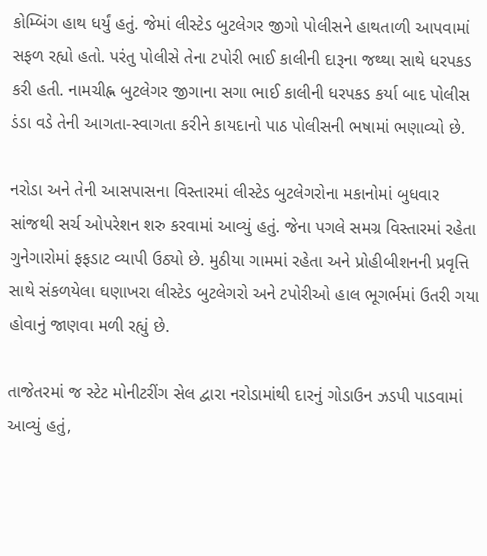કોમ્બિંગ હાથ ધર્યું હતું. જેમાં લીસ્ટેડ બુટલેગર જીગો પોલીસને હાથતાળી આપવામાં સફળ રહ્યો હતો. પરંતુ પોલીસે તેના ટપોરી ભાઈ કાલીની દારૂના જથ્થા સાથે ધરપકડ કરી હતી. નામચીહ્ન બુટલેગર જીગાના સગા ભાઈ કાલીની ધરપકડ કર્યા બાદ પોલીસ ડંડા વડે તેની આગતા-સ્વાગતા કરીને કાયદાનો પાઠ પોલીસની ભષામાં ભણાવ્યો છે.

નરોડા અને તેની આસપાસના વિસ્તારમાં લીસ્ટેડ બુટલેગરોના મકાનોમાં બુધવાર સાંજથી સર્ચ ઓપરેશન શરુ કરવામાં આવ્યું હતું. જેના પગલે સમગ્ર વિસ્તારમાં રહેતા ગુનેગારોમાં ફફડાટ વ્યાપી ઉઠ્યો છે. મુઠીયા ગામમાં રહેતા અને પ્રોહીબીશનની પ્રવૃત્તિ સાથે સંકળયેલા ઘણાખરા લીસ્ટેડ બુટલેગરો અને ટપોરીઓ હાલ ભૂગર્ભમાં ઉતરી ગયા હોવાનું જાણવા મળી રહ્યું છે.

તાજેતરમાં જ સ્ટેટ મોનીટરીંગ સેલ દ્વારા નરોડામાંથી દારનું ગોડાઉન ઝડપી પાડવામાં આવ્યું હતું,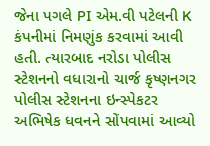જેના પગલે PI એમ.વી પટેલની K કંપનીમાં નિમણુંક કરવામાં આવી હતી. ત્યારબાદ નરોડા પોલીસ સ્ટેશનનો વધારાનો ચાર્જ કૃષ્ણનગર પોલીસ સ્ટેશનના ઇન્સ્પેકટર અભિષેક ધવનને સોંપવામાં આવ્યો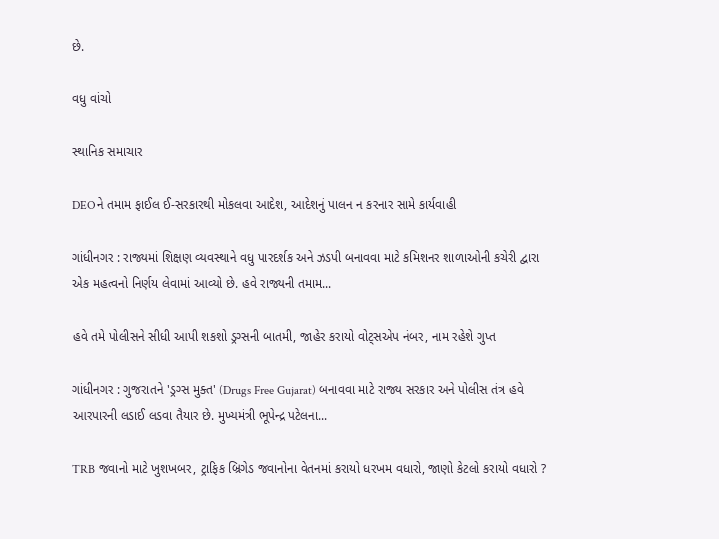છે.

વધુ વાંચો

સ્થાનિક સમાચાર

DEOને તમામ ફાઈલ ઈ-સરકારથી મોકલવા આદેશ, આદેશનું પાલન ન કરનાર સામે કાર્યવાહી

ગાંધીનગર : રાજ્યમાં શિક્ષણ વ્યવસ્થાને વધુ પારદર્શક અને ઝડપી બનાવવા માટે કમિશનર શાળાઓની કચેરી દ્વારા એક મહત્વનો નિર્ણય લેવામાં આવ્યો છે. હવે રાજ્યની તમામ...

હવે તમે પોલીસને સીધી આપી શકશો ડ્રગ્સની બાતમી, જાહેર કરાયો વોટ્સએપ નંબર, નામ રહેશે ગુપ્ત

ગાંધીનગર : ગુજરાતને 'ડ્રગ્સ મુક્ત' (Drugs Free Gujarat) બનાવવા માટે રાજ્ય સરકાર અને પોલીસ તંત્ર હવે આરપારની લડાઈ લડવા તૈયાર છે. મુખ્યમંત્રી ભૂપેન્દ્ર પટેલના...

TRB જવાનો માટે ખુશખબર, ટ્રાફિક બ્રિગેડ જવાનોના વેતનમાં કરાયો ધરખમ વધારો, જાણો કેટલો કરાયો વધારો ?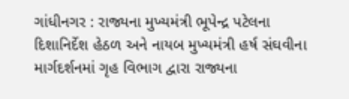ગાંધીનગર : રાજ્યના મુખ્યમંત્રી ભૂપેન્દ્ર પટેલના દિશાનિર્દેશ હેઠળ અને નાયબ મુખ્યમંત્રી હર્ષ સંઘવીના માર્ગદર્શનમાં ગૃહ વિભાગ દ્વારા રાજ્યના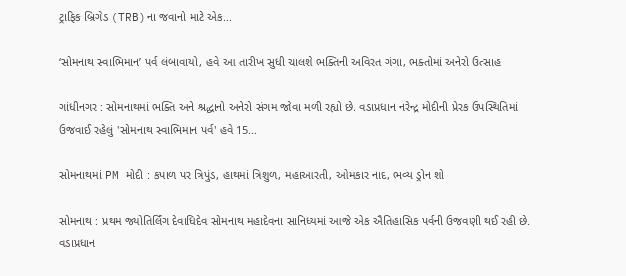ટ્રાફિક બ્રિગેડ (TRB)ના જવાનો માટે એક...

‘સોમનાથ સ્વાભિમાન’ પર્વ લંબાવાયો, હવે આ તારીખ સુધી ચાલશે ભક્તિની અવિરત ગંગા, ભક્તોમાં અનેરો ઉત્સાહ

ગાંધીનગર : સોમનાથમાં ભક્તિ અને શ્રદ્ધાનો અનેરો સંગમ જોવા મળી રહ્યો છે. વડાપ્રધાન નરેન્દ્ર મોદીની પ્રેરક ઉપસ્થિતિમાં ઉજવાઈ રહેલું 'સોમનાથ સ્વાભિમાન પર્વ' હવે 15...

સોમનાથમાં PM મોદી : કપાળ પર ત્રિપુંડ, હાથમાં ત્રિશુળ, મહાઆરતી, ઓમકાર નાદ, ભવ્ય ડ્રોન શો

સોમનાથ : પ્રથમ જ્યોતિર્લિંગ દેવાધિદેવ સોમનાથ મહાદેવના સાનિધ્યમાં આજે એક ઐતિહાસિક પર્વની ઉજવણી થઈ રહી છે. વડાપ્રધાન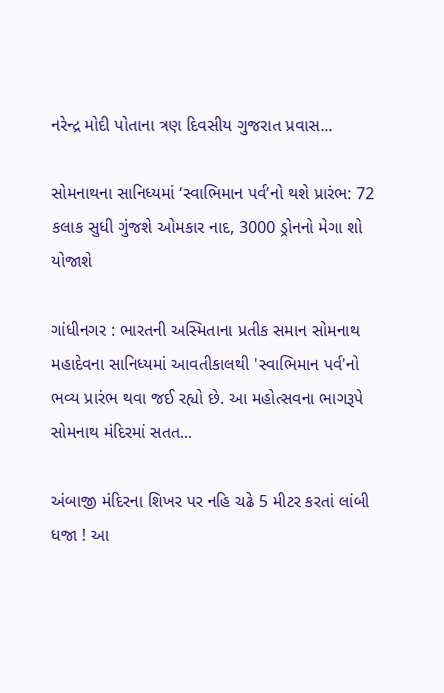નરેન્દ્ર મોદી પોતાના ત્રણ દિવસીય ગુજરાત પ્રવાસ...

સોમનાથના સાનિધ્યમાં ‘સ્વાભિમાન પર્વ’નો થશે પ્રારંભ: 72 કલાક સુધી ગુંજશે ઓમકાર નાદ, 3000 ડ્રોનનો મેગા શો યોજાશે

ગાંધીનગર : ભારતની અસ્મિતાના પ્રતીક સમાન સોમનાથ મહાદેવના સાનિધ્યમાં આવતીકાલથી 'સ્વાભિમાન પર્વ'નો ભવ્ય પ્રારંભ થવા જઈ રહ્યો છે. આ મહોત્સવના ભાગરૂપે સોમનાથ મંદિરમાં સતત...

અંબાજી મંદિરના શિખર પર નહિ ચઢે 5 મીટર કરતાં લાંબી ધજા ! આ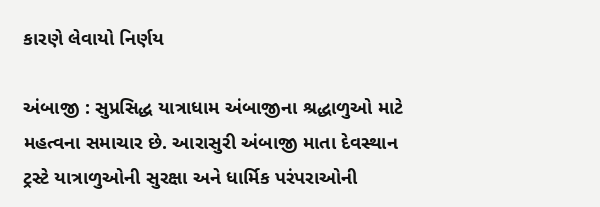કારણે લેવાયો નિર્ણય

અંબાજી : સુપ્રસિદ્ધ યાત્રાધામ અંબાજીના શ્રદ્ધાળુઓ માટે મહત્વના સમાચાર છે. આરાસુરી અંબાજી માતા દેવસ્થાન ટ્રસ્ટે યાત્રાળુઓની સુરક્ષા અને ધાર્મિક પરંપરાઓની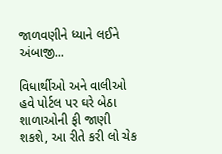જાળવણીને ધ્યાને લઈને અંબાજી...

વિધાર્થીઓ અને વાલીઓ હવે પોર્ટલ પર ઘરે બેઠા શાળાઓની ફી જાણી શકશે, આ રીતે કરી લો ચેક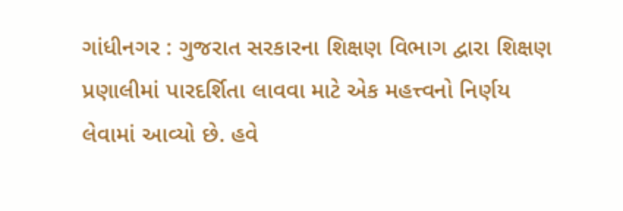ગાંધીનગર : ગુજરાત સરકારના શિક્ષણ વિભાગ દ્વારા શિક્ષણ પ્રણાલીમાં પારદર્શિતા લાવવા માટે એક મહત્ત્વનો નિર્ણય લેવામાં આવ્યો છે. હવે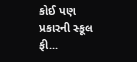કોઈ પણ પ્રકારની સ્કૂલ ફી...